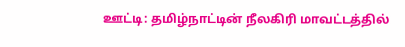ஊட்டி: தமிழ்நாட்டின் நீலகிரி மாவட்டத்தில்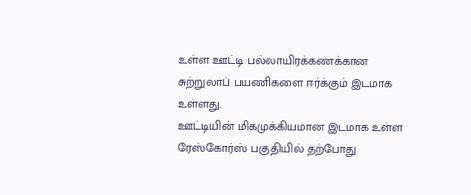உள்ள ஊட்டி பல்லாயிரக்கணக்கான சுற்றுலாப் பயணிகளை ஈர்க்கும் இடமாக உள்ளது.
ஊட்டியின் மிகமுக்கியமான இடமாக உள்ள ரேஸ்கோர்ஸ் பகுதியில் தற்போது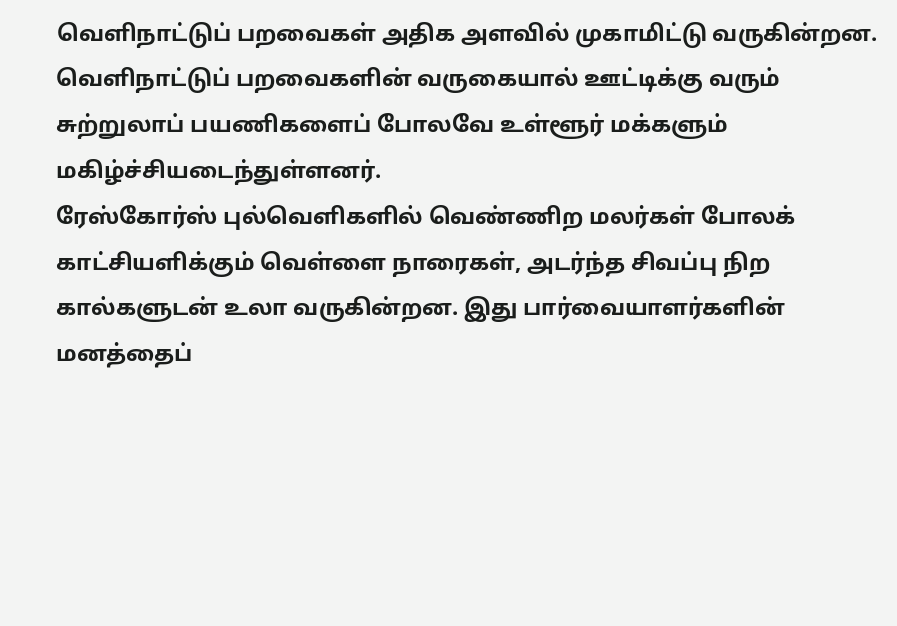வெளிநாட்டுப் பறவைகள் அதிக அளவில் முகாமிட்டு வருகின்றன.
வெளிநாட்டுப் பறவைகளின் வருகையால் ஊட்டிக்கு வரும் சுற்றுலாப் பயணிகளைப் போலவே உள்ளூர் மக்களும் மகிழ்ச்சியடைந்துள்ளனர்.
ரேஸ்கோர்ஸ் புல்வெளிகளில் வெண்ணிற மலர்கள் போலக் காட்சியளிக்கும் வெள்ளை நாரைகள், அடர்ந்த சிவப்பு நிற கால்களுடன் உலா வருகின்றன. இது பார்வையாளர்களின் மனத்தைப்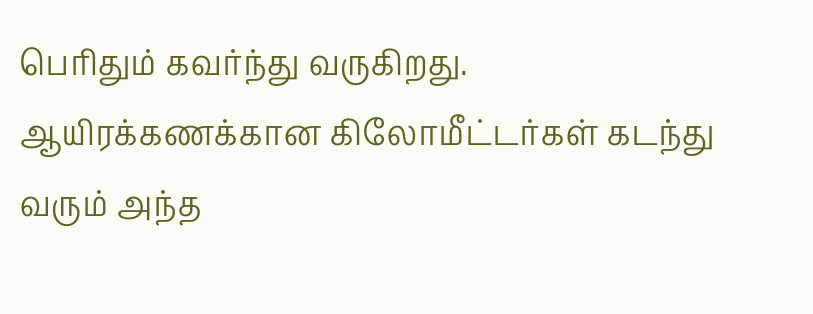பெரிதும் கவர்ந்து வருகிறது.
ஆயிரக்கணக்கான கிலோமீட்டர்கள் கடந்து வரும் அந்த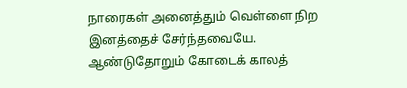நாரைகள் அனைத்தும் வெள்ளை நிற இனத்தைச் சேர்ந்தவையே.
ஆண்டுதோறும் கோடைக் காலத்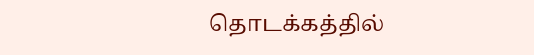தொடக்கத்தில்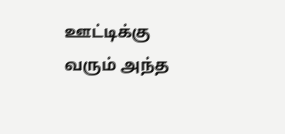ஊட்டிக்கு வரும் அந்த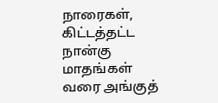நாரைகள், கிட்டத்தட்ட நான்கு மாதங்கள் வரை அங்குத்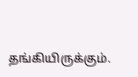தங்கியிருக்கும்.